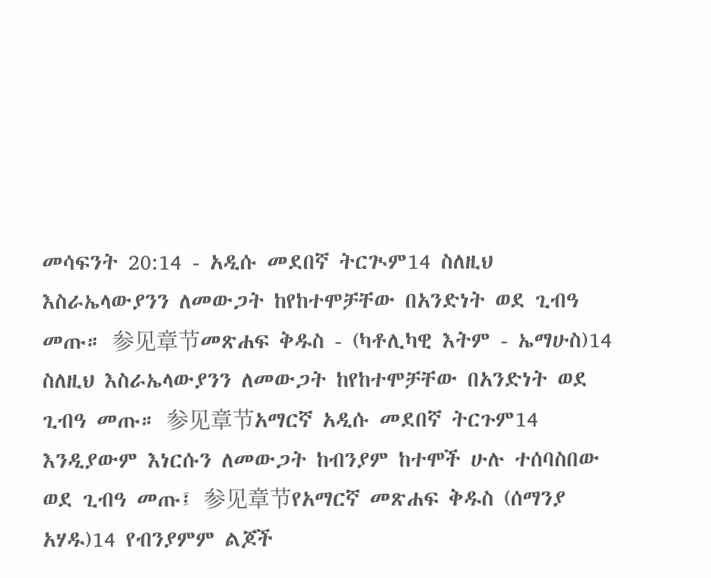መሳፍንት 20:14 - አዲሱ መደበኛ ትርጒም14 ስለዚህ እስራኤላውያንን ለመውጋት ከየከተሞቻቸው በአንድነት ወደ ጊብዓ መጡ። 参见章节መጽሐፍ ቅዱስ - (ካቶሊካዊ እትም - ኤማሁስ)14 ስለዚህ እስራኤላውያንን ለመውጋት ከየከተሞቻቸው በአንድነት ወደ ጊብዓ መጡ። 参见章节አማርኛ አዲሱ መደበኛ ትርጉም14 እንዲያውም እነርሱን ለመውጋት ከብንያም ከተሞች ሁሉ ተሰባስበው ወደ ጊብዓ መጡ፤ 参见章节የአማርኛ መጽሐፍ ቅዱስ (ሰማንያ አሃዱ)14 የብንያምም ልጆች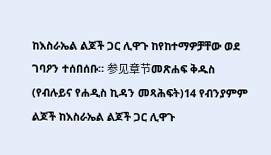ከእስራኤል ልጆች ጋር ሊዋጉ ከየከተማዎቻቸው ወደ ገባዖን ተሰበሰቡ። 参见章节መጽሐፍ ቅዱስ (የብሉይና የሐዲስ ኪዳን መጻሕፍት)14 የብንያምም ልጆች ከእስራኤል ልጆች ጋር ሊዋጉ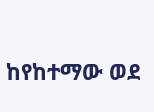ከየከተማው ወደ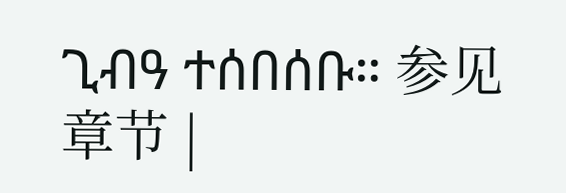ጊብዓ ተሰበሰቡ። 参见章节 |